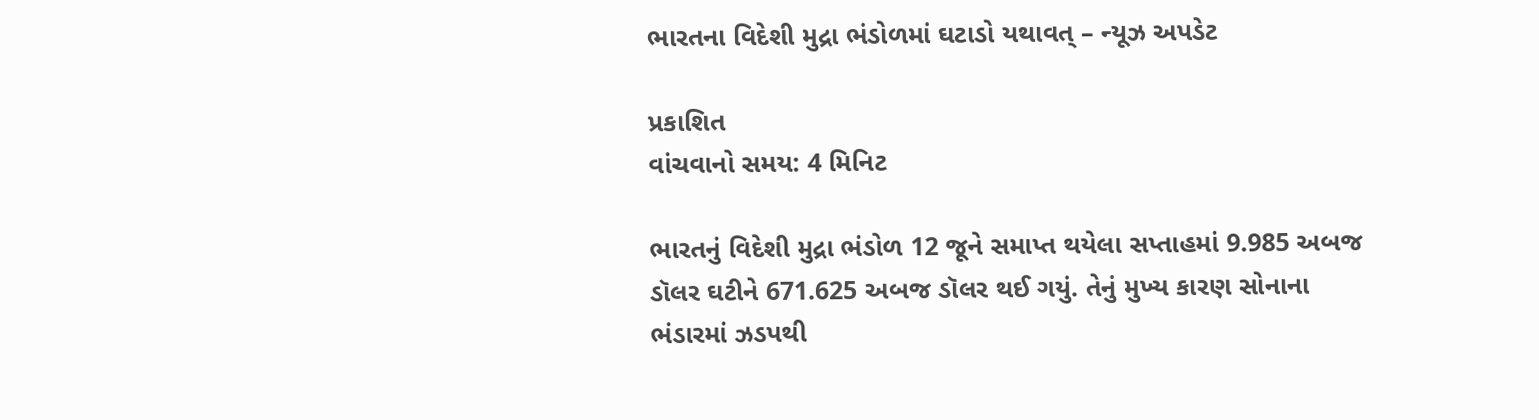ભારતના વિદેશી મુદ્રા ભંડોળમાં ઘટાડો યથાવત્ – ન્યૂઝ અપડેટ

પ્રકાશિત
વાંચવાનો સમય: 4 મિનિટ

ભારતનું વિદેશી મુદ્રા ભંડોળ 12 જૂને સમાપ્ત થયેલા સપ્તાહમાં 9.985 અબજ ડૉલર ઘટીને 671.625 અબજ ડૉલર થઈ ગયું. તેનું મુખ્ય કારણ સોનાના ભંડારમાં ઝડપથી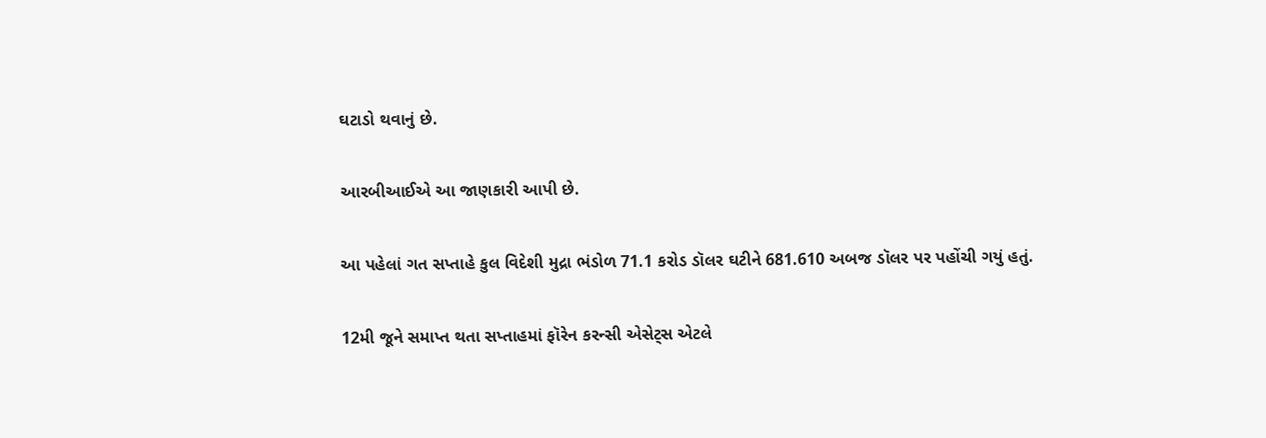ઘટાડો થવાનું છે.

આરબીઆઈએ આ જાણકારી આપી છે.

આ પહેલાં ગત સપ્તાહે કુલ વિદેશી મુદ્રા ભંડોળ 71.1 કરોડ ડૉલર ઘટીને 681.610 અબજ ડૉલર પર પહોંચી ગયું હતું.

12મી જૂને સમાપ્ત થતા સપ્તાહમાં ફૉરેન કરન્સી એસેટ્સ એટલે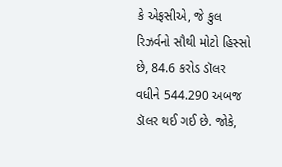કે એફસીએ, જે કુલ રિઝર્વનો સૌથી મોટો હિસ્સો છે, 84.6 કરોડ ડૉલર વધીને 544.290 અબજ ડૉલર થઈ ગઈ છે. જોકે,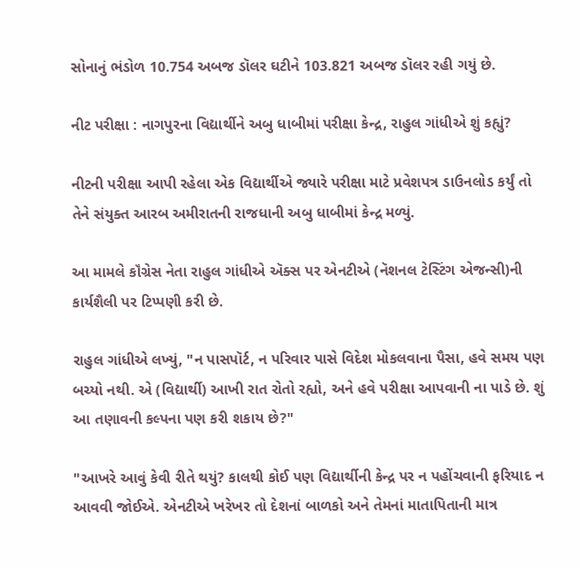સોનાનું ભંડોળ 10.754 અબજ ડૉલર ઘટીને 103.821 અબજ ડૉલર રહી ગયું છે.

નીટ પરીક્ષા : નાગપુરના વિદ્યાર્થીને અબુ ધાબીમાં પરીક્ષા કેન્દ્ર, રાહુલ ગાંધીએ શું કહ્યું?

નીટની પરીક્ષા આપી રહેલા એક વિદ્યાર્થીએ જ્યારે પરીક્ષા માટે પ્રવેશપત્ર ડાઉનલોડ કર્યું તો તેને સંયુક્ત આરબ અમીરાતની રાજધાની અબુ ધાબીમાં કેન્દ્ર મળ્યું.

આ મામલે કૉંગ્રેસ નેતા રાહુલ ગાંધીએ ઍક્સ પર એનટીએ (નૅશનલ ટેસ્ટિંગ એજન્સી)ની કાર્યશૈલી પર ટિપ્પણી કરી છે.

રાહુલ ગાંધીએ લખ્યું, "ન પાસપૉર્ટ, ન પરિવાર પાસે વિદેશ મોકલવાના પૈસા, હવે સમય પણ બચ્યો નથી. એ (વિદ્યાર્થી) આખી રાત રોતો રહ્યો, અને હવે પરીક્ષા આપવાની ના પાડે છે. શું આ તણાવની કલ્પના પણ કરી શકાય છે?"

"આખરે આવું કેવી રીતે થયું? કાલથી કોઈ પણ વિદ્યાર્થીની કેન્દ્ર પર ન પહોંચવાની ફરિયાદ ન આવવી જોઈએ. એનટીએ ખરેખર તો દેશનાં બાળકો અને તેમનાં માતાપિતાની માત્ર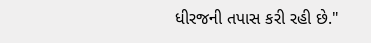ધીરજની તપાસ કરી રહી છે."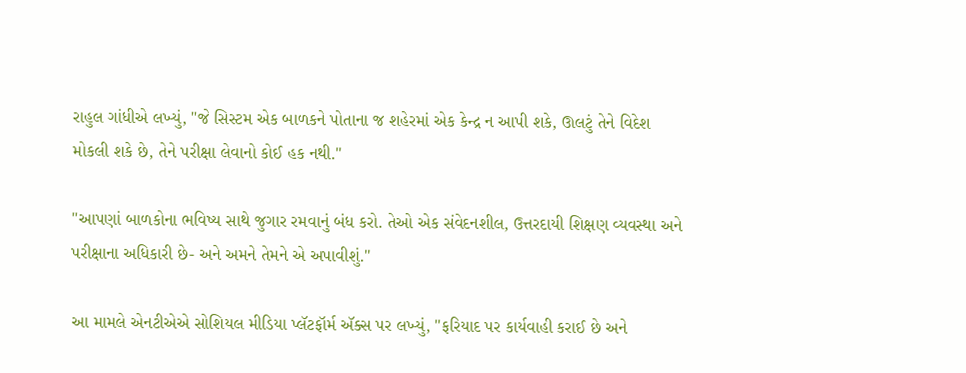રાહુલ ગાંધીએ લખ્યું, "જે સિસ્ટમ એક બાળકને પોતાના જ શહેરમાં એક કેન્દ્ર ન આપી શકે, ઊલટું તેને વિદેશ મોકલી શકે છે, તેને પરીક્ષા લેવાનો કોઈ હક નથી."

"આપણાં બાળકોના ભવિષ્ય સાથે જુગાર રમવાનું બંધ કરો. તેઓ એક સંવેદનશીલ, ઉત્તરદાયી શિક્ષણ વ્યવસ્થા અને પરીક્ષાના અધિકારી છે- અને અમને તેમને એ અપાવીશું."

આ મામલે એનટીએએ સોશિયલ મીડિયા પ્લૅટફૉર્મ ઍક્સ પર લખ્યું, "ફરિયાદ પર કાર્યવાહી કરાઈ છે અને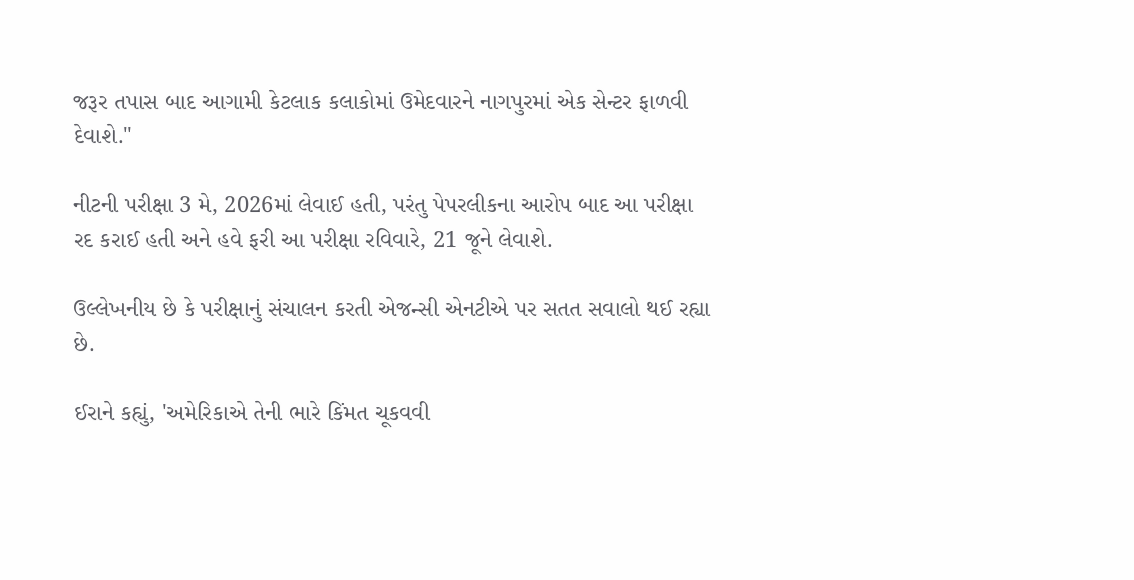જરૂર તપાસ બાદ આગામી કેટલાક કલાકોમાં ઉમેદવારને નાગપુરમાં એક સેન્ટર ફાળવી દેવાશે."

નીટની પરીક્ષા 3 મે, 2026માં લેવાઈ હતી, પરંતુ પેપરલીકના આરોપ બાદ આ પરીક્ષા રદ કરાઈ હતી અને હવે ફરી આ પરીક્ષા રવિવારે, 21 જૂને લેવાશે.

ઉલ્લેખનીય છે કે પરીક્ષાનું સંચાલન કરતી એજન્સી એનટીએ પર સતત સવાલો થઈ રહ્યા છે.

ઈરાને કહ્યું, 'અમેરિકાએ તેની ભારે કિંમત ચૂકવવી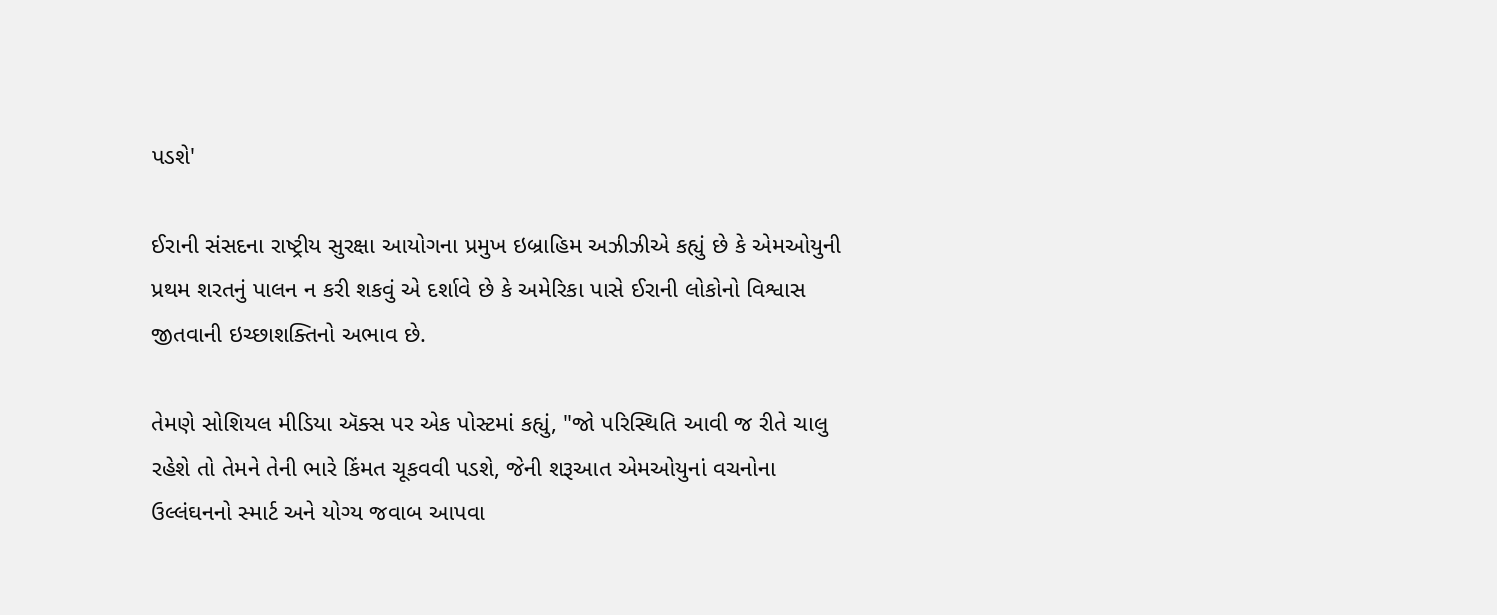પડશે'

ઈરાની સંસદના રાષ્ટ્રીય સુરક્ષા આયોગના પ્રમુખ ઇબ્રાહિમ અઝીઝીએ કહ્યું છે કે એમઓયુની પ્રથમ શરતનું પાલન ન કરી શકવું એ દર્શાવે છે કે અમેરિકા પાસે ઈરાની લોકોનો વિશ્વાસ જીતવાની ઇચ્છાશક્તિનો અભાવ છે.

તેમણે સોશિયલ મીડિયા ઍક્સ પર એક પોસ્ટમાં કહ્યું, "જો પરિસ્થિતિ આવી જ રીતે ચાલુ રહેશે તો તેમને તેની ભારે કિંમત ચૂકવવી પડશે, જેની શરૂઆત એમઓયુનાં વચનોના ઉલ્લંઘનનો સ્માર્ટ અને યોગ્ય જવાબ આપવા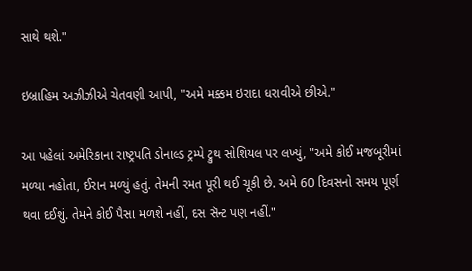સાથે થશે."

ઇબ્રાહિમ અઝીઝીએ ચેતવણી આપી, "અમે મક્કમ ઇરાદા ધરાવીએ છીએ."

આ પહેલાં અમેરિકાના રાષ્ટ્રપતિ ડોનાલ્ડ ટ્રમ્પે ટ્રુથ સોશિયલ પર લખ્યું, "અમે કોઈ મજબૂરીમાં મળ્યા નહોતા, ઈરાન મળ્યું હતું. તેમની રમત પૂરી થઈ ચૂકી છે. અમે 60 દિવસનો સમય પૂર્ણ થવા દઈશું. તેમને કોઈ પૈસા મળશે નહીં, દસ સૅન્ટ પણ નહીં."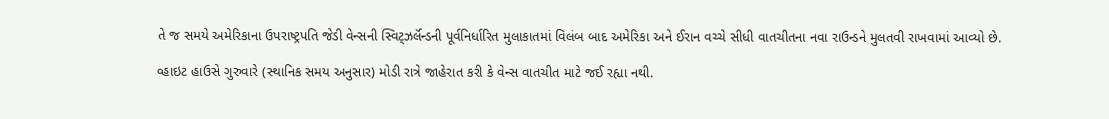તે જ સમયે અમેરિકાના ઉપરાષ્ટ્રપતિ જેડી વેન્સની સ્વિટ્ઝર્લૅન્ડની પૂર્વનિર્ધારિત મુલાકાતમાં વિલંબ બાદ અમેરિકા અને ઈરાન વચ્ચે સીધી વાતચીતના નવા રાઉન્ડને મુલતવી રાખવામાં આવ્યો છે.

વ્હાઇટ હાઉસે ગુરુવારે (સ્થાનિક સમય અનુસાર) મોડી રાત્રે જાહેરાત કરી કે વેન્સ વાતચીત માટે જઈ રહ્યા નથી.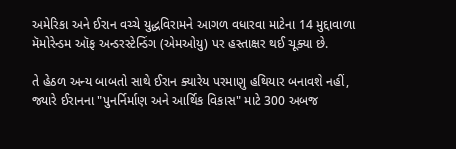અમેરિકા અને ઈરાન વચ્ચે યુદ્ધવિરામને આગળ વધારવા માટેના 14 મુદ્દાવાળા મૅમોરેન્ડમ ઑફ અન્ડરસ્ટેન્ડિંગ (એમઓયુ) પર હસ્તાક્ષર થઈ ચૂક્યા છે.

તે હેઠળ અન્ય બાબતો સાથે ઈરાન ક્યારેય પરમાણુ હથિયાર બનાવશે નહીં, જ્યારે ઈરાનના "પુનર્નિર્માણ અને આર્થિક વિકાસ" માટે 300 અબજ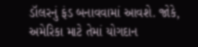ડૉલરનું ફંડ બનાવવામાં આવશે. જોકે, અમેરિકા માટે તેમાં યોગદાન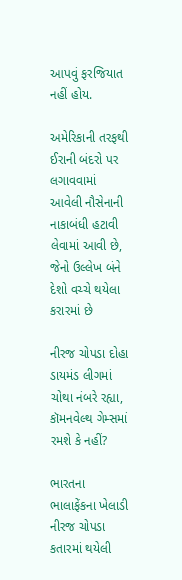આપવું ફરજિયાત નહીં હોય.

અમેરિકાની તરફથી ઈરાની બંદરો પર લગાવવામાં આવેલી નૌસેનાની નાકાબંધી હટાવી લેવામાં આવી છે, જેનો ઉલ્લેખ બંને દેશો વચ્ચે થયેલા કરારમાં છે

નીરજ ચોપડા દોહા ડાયમંડ લીગમાં ચોથા નંબરે રહ્યા, કૉમનવેલ્થ ગેમ્સમાં રમશે કે નહીં?

ભારતના ભાલાફેંકના ખેલાડી નીરજ ચોપડા કતારમાં થયેલી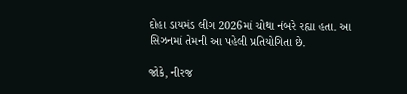દોહા ડાયમંડ લીગ 2026માં ચોથા નંબરે રહ્યા હતા. આ સિઝનમાં તેમની આ પહેલી પ્રતિયોગિતા છે.

જોકે, નીરજ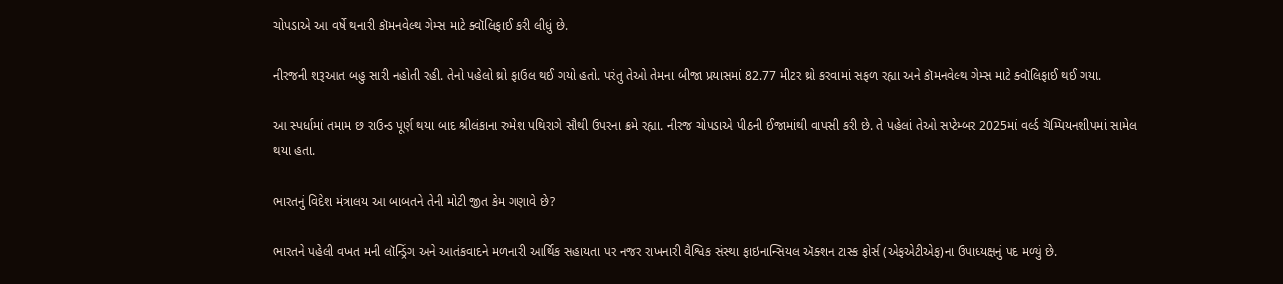ચોપડાએ આ વર્ષે થનારી કૉમનવેલ્થ ગેમ્સ માટે ક્વૉલિફાઈ કરી લીધું છે.

નીરજની શરૂઆત બહુ સારી નહોતી રહી. તેનો પહેલો થ્રો ફાઉલ થઈ ગયો હતો. પરંતુ તેઓ તેમના બીજા પ્રયાસમાં 82.77 મીટર થ્રો કરવામાં સફળ રહ્યા અને કૉમનવેલ્થ ગેમ્સ માટે ક્વૉલિફાઈ થઈ ગયા.

આ સ્પર્ધામાં તમામ છ રાઉન્ડ પૂર્ણ થયા બાદ શ્રીલંકાના રુમેશ પથિરાગે સૌથી ઉપરના ક્રમે રહ્યા. નીરજ ચોપડાએ પીઠની ઈજામાંથી વાપસી કરી છે. તે પહેલાં તેઓ સપ્ટેમ્બર 2025માં વર્લ્ડ ચૅમ્પિયનશીપમાં સામેલ થયા હતા.

ભારતનું વિદેશ મંત્રાલય આ બાબતને તેની મોટી જીત કેમ ગણાવે છે?

ભારતને પહેલી વખત મની લૉન્ડ્રિંગ અને આતંકવાદને મળનારી આર્થિક સહાયતા પર નજર રાખનારી વૈશ્વિક સંસ્થા ફાઇનાન્સિયલ ઍક્શન ટાસ્ક ફોર્સ (એફએટીએફ)ના ઉપાધ્યક્ષનું પદ મળ્યું છે.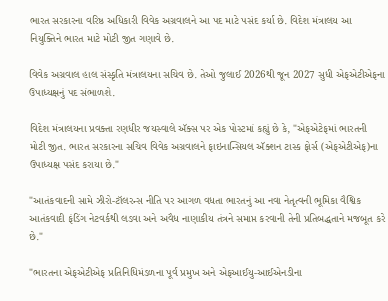ભારત સરકારના વરિષ્ઠ અધિકારી વિવેક અગ્રવાલને આ પદ માટે પસંદ કર્યા છે. વિદેશ મંત્રાલય આ નિયુક્તિને ભારત માટે મોટી જીત ગણાવે છે.

વિવેક અગ્રવાલ હાલ સંસ્કૃતિ મંત્રાલયના સચિવ છે. તેઓ જુલાઈ 2026થી જૂન 2027 સુધી એફએટીએફના ઉપાધ્યક્ષનું પદ સંભાળશે.

વિદેશ મંત્રાલયના પ્રવક્તા રણધીર જયસ્વાલે ઍક્સ પર એક પોસ્ટમાં કહ્યું છે કે, "એફએટેફમાં ભારતની મોટી જીત. ભારત સરકારના સચિવ વિવેક અગ્રવાલને ફાઇનાન્સિયલ ઍક્શન ટાસ્ક ફોર્સ (એફએટીએફ)ના ઉપાધ્યક્ષ પસંદ કરાયા છે."

"આતંકવાદની સામે ઝીરો-ટૉલરન્સ નીતિ પર આગળ વધતા ભારતનું આ નવા નેતૃત્વની ભૂમિકા વૈશ્વિક આતંકવાદી ફંડિંગ નેટવર્કથી લડવા અને અવૈધ નાણાકીય તંત્રને સમાપ્ત કરવાની તેની પ્રતિબદ્ધતાને મજબૂત કરે છે."

"ભારતના એફએટીએફ પ્રતિનિધિમંડળના પૂર્વ પ્રમુખ અને એફઆઈયુ-આઈએનડીના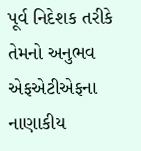પૂર્વ નિદેશક તરીકે તેમનો અનુભવ એફએટીએફના નાણાકીય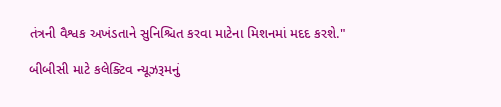તંત્રની વૈશ્વક અખંડતાને સુનિશ્ચિત કરવા માટેના મિશનમાં મદદ કરશે."

બીબીસી માટે કલેક્ટિવ ન્યૂઝરૂમનું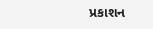પ્રકાશન